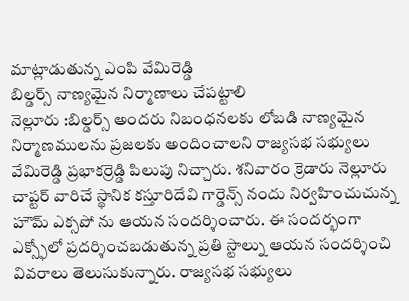మాట్లాడుతున్న ఎంపి వేమిరెడ్డి
బిల్డర్స్ నాణ్యమైన నిర్మాణాలు చేపట్టాలి
నెల్లూరు :బిల్డర్స్ అందరు నిబంధనలకు లోబడి నాణ్యమైన నిర్మాణములను ప్రజలకు అందించాలని రాజ్యసభ సభ్యులు వేమిరెడ్డి ప్రభాకర్రెడ్డి పిలుపు నిచ్చారు. శనివారం క్రెడారు నెల్లూరు చాప్టర్ వారిచే స్థానిక కస్తూరిదేవి గార్డెన్స్ నందు నిర్వహించుచున్న హౌమ్ ఎక్సపో ను ఆయన సందర్శించారు. ఈ సందర్భంగా ఎక్స్ఫోలో ప్రదర్శించబడుతున్న ప్రతి స్టాల్ను ఆయన సందర్శించి వివరాలు తెలుసుకున్నారు. రాజ్యసభ సభ్యులు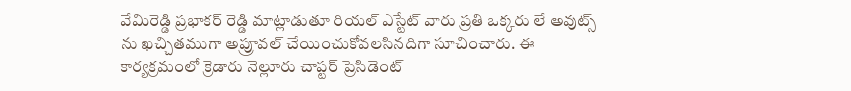వేమిరెడ్డి ప్రభాకర్ రెడ్డి మాట్లాడుతూ రియల్ ఎస్టేట్ వారు ప్రతి ఒక్కరు లే అవుట్స్ ను ఖచ్చితముగా అప్రూవల్ చేయించుకోవలసినదిగా సూచించారు. ఈ కార్యక్రమంలో క్రెడారు నెల్లూరు చాప్టర్ ప్రెసిడెంట్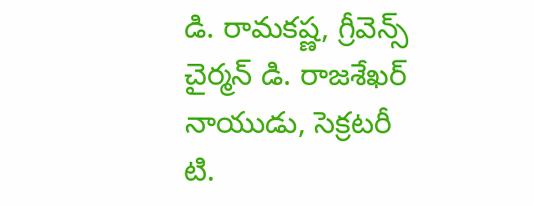డి. రామకష్ణ, గ్రీవెన్స్ చైర్మన్ డి. రాజశేఖర్ నాయుడు, సెక్రటరీ టి.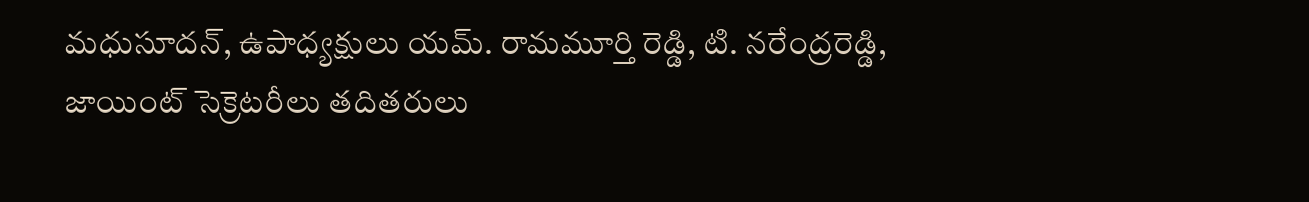మధుసూదన్, ఉపాధ్యక్షులు యమ్. రామమూర్తి రెడ్డి, టి. నరేంద్రరెడ్డి, జాయింట్ సెక్రెటరీలు తదితరులు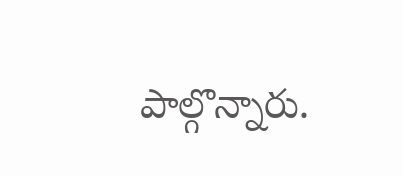పాల్గొన్నారు.